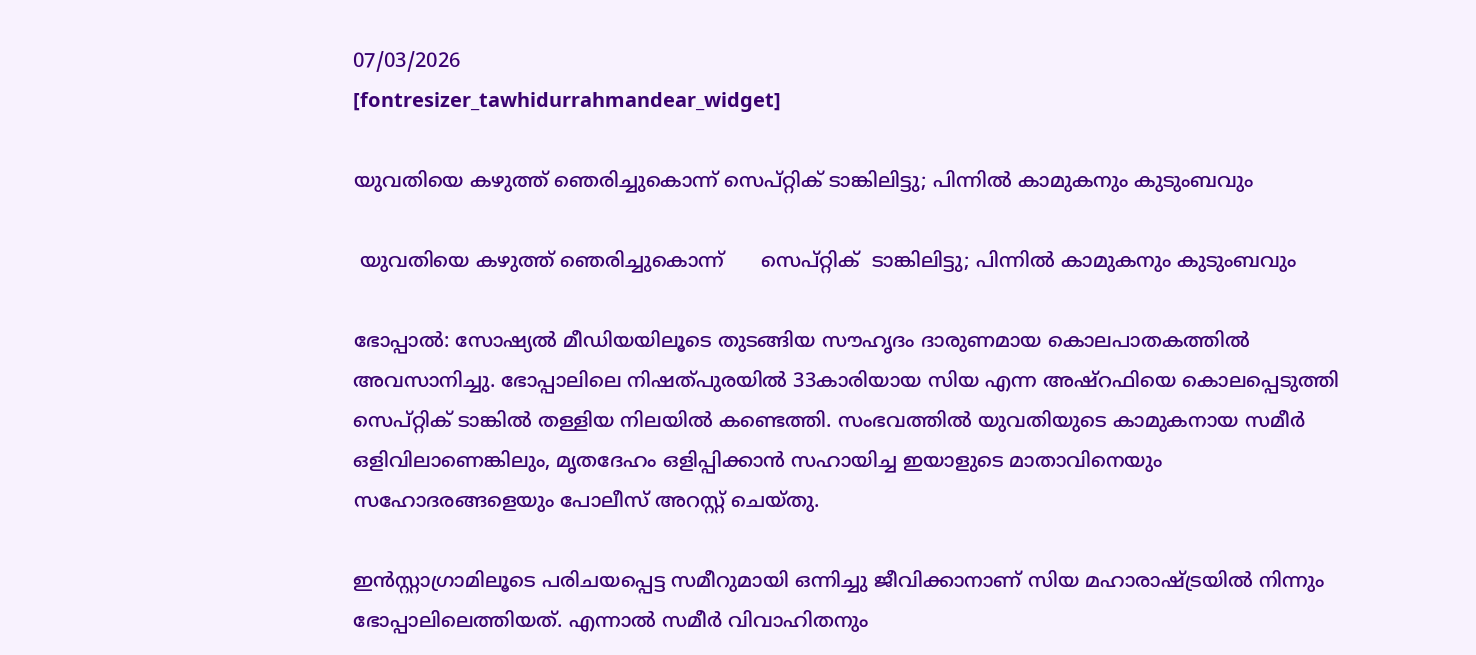07/03/2026
[fontresizer_tawhidurrahmandear_widget]

യുവതിയെ കഴുത്ത് ഞെരിച്ചുകൊന്ന് സെപ്റ്റിക് ടാങ്കിലിട്ടു; പിന്നിൽ കാമുകനും കുടുംബവും

 യുവതിയെ കഴുത്ത് ഞെരിച്ചുകൊന്ന്      സെപ്റ്റിക്  ടാങ്കിലിട്ടു; പിന്നിൽ കാമുകനും കുടുംബവും

ഭോപ്പാൽ: സോഷ്യൽ മീഡിയയിലൂടെ തുടങ്ങിയ സൗഹൃദം ദാരുണമായ കൊലപാതകത്തിൽ അവസാനിച്ചു. ഭോപ്പാലിലെ നിഷത്പുരയിൽ 33കാരിയായ സിയ എന്ന അഷ്‌റഫിയെ കൊലപ്പെടുത്തി സെപ്റ്റിക് ടാങ്കിൽ തള്ളിയ നിലയിൽ കണ്ടെത്തി. സംഭവത്തിൽ യുവതിയുടെ കാമുകനായ സമീർ ഒളിവിലാണെങ്കിലും, മൃതദേഹം ഒളിപ്പിക്കാൻ സഹായിച്ച ഇയാളുടെ മാതാവിനെയും സഹോദരങ്ങളെയും പോലീസ് അറസ്റ്റ് ചെയ്തു.

ഇൻസ്റ്റാഗ്രാമിലൂടെ പരിചയപ്പെട്ട സമീറുമായി ഒന്നിച്ചു ജീവിക്കാനാണ് സിയ മഹാരാഷ്ട്രയിൽ നിന്നും ഭോപ്പാലിലെത്തിയത്. എന്നാൽ സമീർ വിവാഹിതനും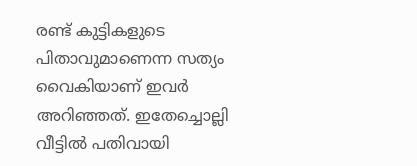രണ്ട് കുട്ടികളുടെ പിതാവുമാണെന്ന സത്യം വൈകിയാണ് ഇവർ അറിഞ്ഞത്. ഇതേച്ചൊല്ലി വീട്ടിൽ പതിവായി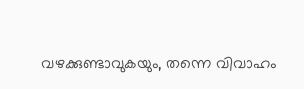വഴക്കുണ്ടാവുകയും, തന്നെ വിവാഹം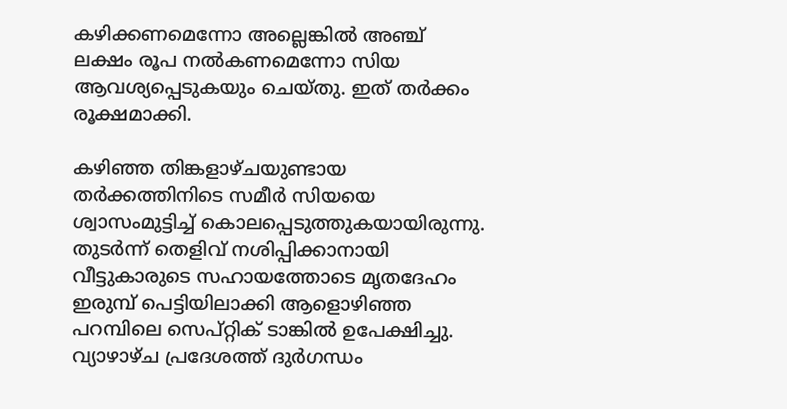കഴിക്കണമെന്നോ അല്ലെങ്കിൽ അഞ്ച് ലക്ഷം രൂപ നൽകണമെന്നോ സിയ ആവശ്യപ്പെടുകയും ചെയ്തു. ഇത് തർക്കം രൂക്ഷമാക്കി.

കഴിഞ്ഞ തിങ്കളാഴ്ചയുണ്ടായ തർക്കത്തിനിടെ സമീർ സിയയെ ശ്വാസംമുട്ടിച്ച് കൊലപ്പെടുത്തുകയായിരുന്നു. തുടർന്ന് തെളിവ് നശിപ്പിക്കാനായി വീട്ടുകാരുടെ സഹായത്തോടെ മൃതദേഹം ഇരുമ്പ് പെട്ടിയിലാക്കി ആളൊഴിഞ്ഞ പറമ്പിലെ സെപ്റ്റിക് ടാങ്കിൽ ഉപേക്ഷിച്ചു. വ്യാഴാഴ്ച പ്രദേശത്ത് ദുർഗന്ധം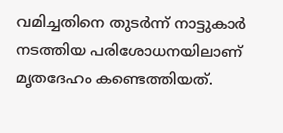വമിച്ചതിനെ തുടർന്ന് നാട്ടുകാർ നടത്തിയ പരിശോധനയിലാണ് മൃതദേഹം കണ്ടെത്തിയത്.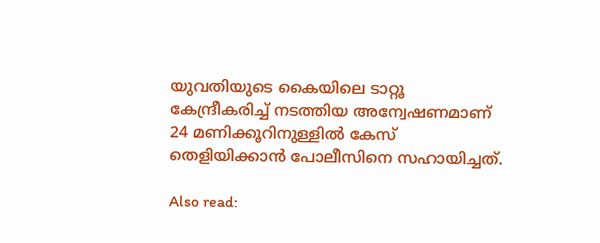യുവതിയുടെ കൈയിലെ ടാറ്റൂ കേന്ദ്രീകരിച്ച് നടത്തിയ അന്വേഷണമാണ് 24 മണിക്കൂറിനുള്ളിൽ കേസ് തെളിയിക്കാൻ പോലീസിനെ സഹായിച്ചത്.

Also read: